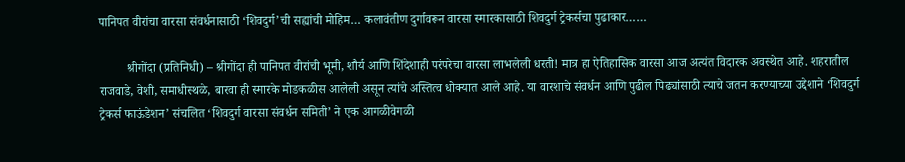पानिपत वीरांचा वारसा संवर्धनासाठी ‘शिवदुर्ग’ची सह्यांची मोहिम… कलावंतीण दुर्गावरून वारसा स्मारकासाठी शिवदुर्ग ट्रेकर्सचा पुढाकार……

         श्रीगोंदा (प्रतिनिधी) – श्रीगोंदा ही पानिपत वीरांची भूमी, शौर्य आणि शिंदेशाही परंपरेचा वारसा लाभलेली धरती! मात्र हा ऐतिहासिक वारसा आज अत्यंत विदारक अवस्थेत आहे. शहरातील राजवाडे, वेशी, समाधीस्थळे, बारवा ही स्मारके मोडकळीस आलेली असून त्यांचे अस्तित्व धोक्यात आले आहे. या वारशाचे संवर्धन आणि पुढील पिढ्यांसाठी त्याचे जतन करण्याच्या उद्देशाने ‘शिवदुर्ग ट्रेकर्स फाऊंडेशन’ संचलित ‘शिवदुर्ग वारसा संवर्धन समिती’ ने एक आगळीवेगळी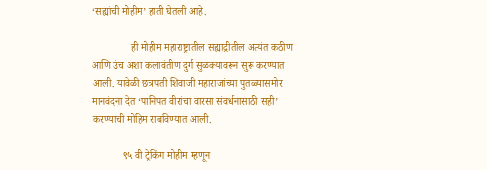‘सह्यांची मोहीम’ हाती घेतली आहे.

               ही मोहीम महाराष्ट्रातील सह्याद्रीतील अत्यंत कठीण आणि उंच अशा कलावंतीण दुर्ग सुळक्यावरून सुरू करण्यात आली. यावेळी छत्रपती शिवाजी महाराजांच्या पुतळ्यासमोर मानवंदना देत ‘पानिपत वीरांचा वारसा संवर्धनासाठी सही’ करण्याची मोहिम राबविण्यात आली.

            ९५ वी ट्रेकिंग मोहीम म्हणून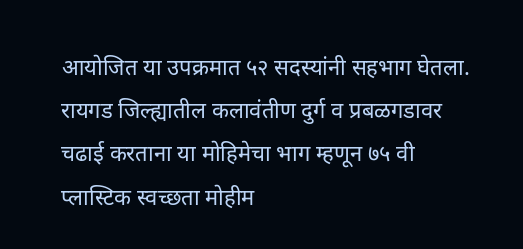आयोजित या उपक्रमात ५२ सदस्यांनी सहभाग घेतला. रायगड जिल्ह्यातील कलावंतीण दुर्ग व प्रबळगडावर चढाई करताना या मोहिमेचा भाग म्हणून ७५ वी प्लास्टिक स्वच्छता मोहीम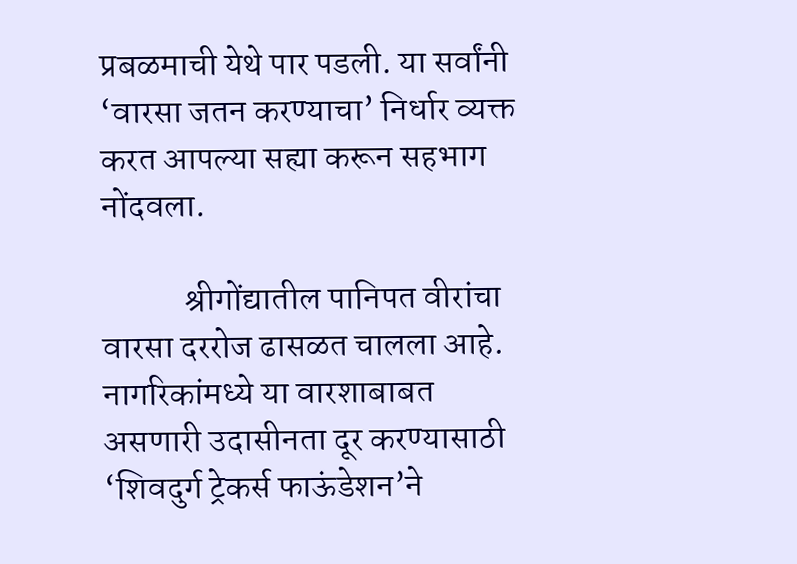प्रबळमाची येथे पार पडली. या सर्वांनी ‘वारसा जतन करण्याचा’ निर्धार व्यक्त करत आपल्या सह्या करून सहभाग नोंदवला.

            श्रीगोंद्यातील पानिपत वीरांचा वारसा दररोज ढासळत चालला आहे. नागरिकांमध्ये या वारशाबाबत असणारी उदासीनता दूर करण्यासाठी ‘शिवदुर्ग ट्रेकर्स फाऊंडेशन’ने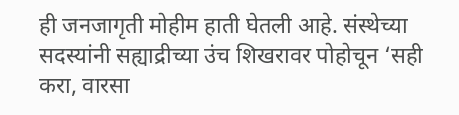ही जनजागृती मोहीम हाती घेतली आहे. संस्थेच्या सदस्यांनी सह्याद्रीच्या उंच शिखरावर पोहोचून ‘सही करा, वारसा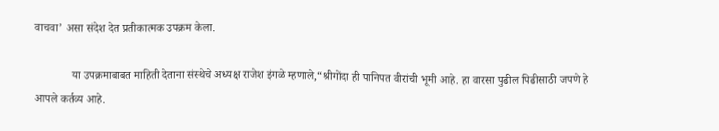वाचवा’ असा संदेश देत प्रतीकात्मक उपक्रम केला.

             या उपक्रमाबाबत माहिती देताना संस्थेचे अध्यक्ष राजेश इंगळे म्हणाले,“श्रीगोंदा ही पानिपत वीरांची भूमी आहे. हा वारसा पुढील पिढीसाठी जपणे हे आपले कर्तव्य आहे.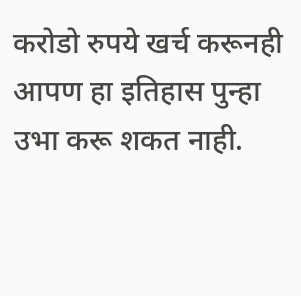करोडो रुपये खर्च करूनही आपण हा इतिहास पुन्हा उभा करू शकत नाही.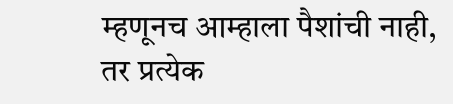म्हणूनच आम्हाला पैशांची नाही, तर प्रत्येक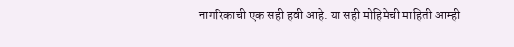नागरिकाची एक सही हवी आहे. या सही मोहिमेची माहिती आम्ही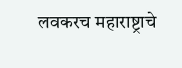लवकरच महाराष्ट्राचे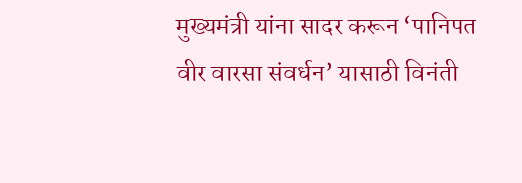मुख्यमंत्री यांना सादर करून ‘पानिपत वीर वारसा संवर्धन’ यासाठी विनंती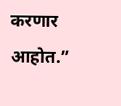करणार आहोत.”